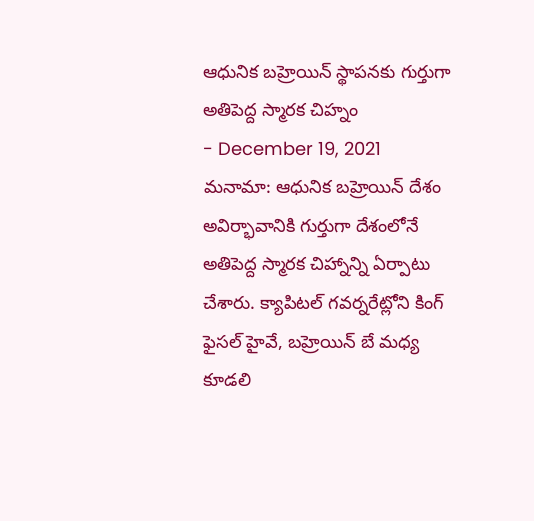ఆధునిక బహ్రెయిన్ స్థాపనకు గుర్తుగా అతిపెద్ద స్మారక చిహ్నం
- December 19, 2021
మనామా: ఆధునిక బహ్రెయిన్ దేశం అవిర్భావానికి గుర్తుగా దేశంలోనే అతిపెద్ద స్మారక చిహ్నాన్ని ఏర్పాటు చేశారు. క్యాపిటల్ గవర్నరేట్లోని కింగ్ ఫైసల్ హైవే, బహ్రెయిన్ బే మధ్య కూడలి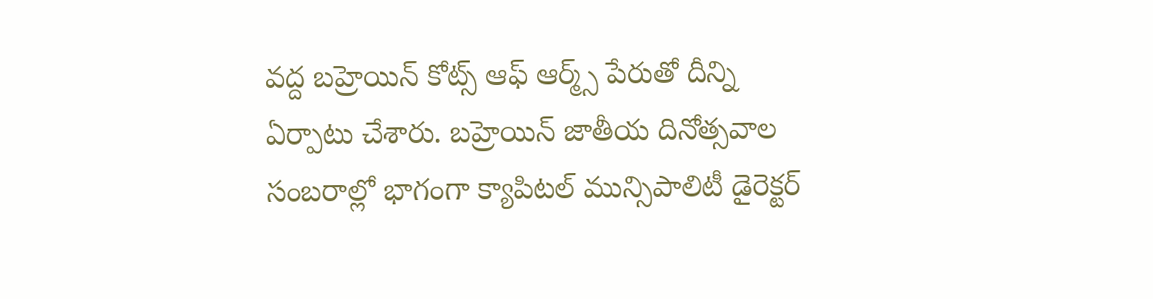వద్ద బహ్రెయిన్ కోట్స్ ఆఫ్ ఆర్మ్స్ పేరుతో దీన్ని ఏర్పాటు చేశారు. బహ్రెయిన్ జాతీయ దినోత్సవాల సంబరాల్లో భాగంగా క్యాపిటల్ మున్సిపాలిటీ డైరెక్టర్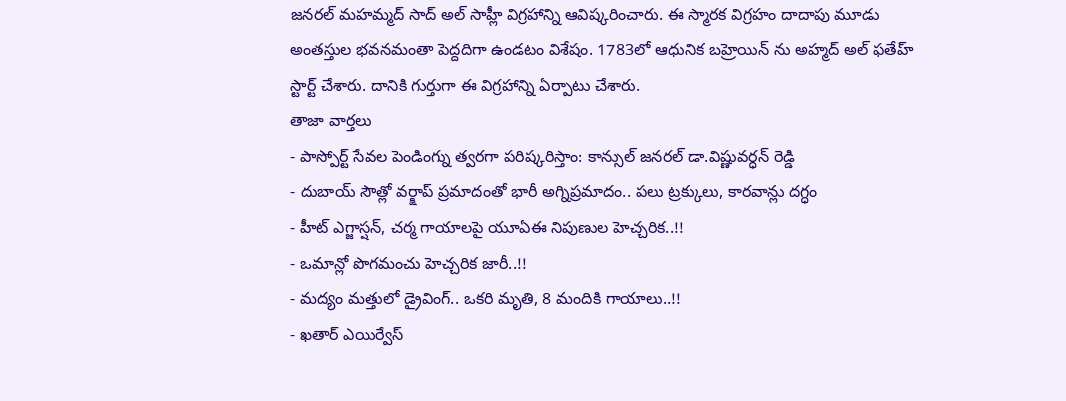జనరల్ మహమ్మద్ సాద్ అల్ సాహ్లీ విగ్రహాన్ని ఆవిష్కరించారు. ఈ స్మారక విగ్రహం దాదాపు మూడు అంతస్తుల భవనమంతా పెద్దదిగా ఉండటం విశేషం. 1783లో ఆధునిక బహ్రెయిన్ ను అహ్మద్ అల్ ఫతేహ్ స్టార్ట్ చేశారు. దానికి గుర్తుగా ఈ విగ్రహాన్ని ఏర్పాటు చేశారు.
తాజా వార్తలు
- పాస్పోర్ట్ సేవల పెండింగ్ను త్వరగా పరిష్కరిస్తాం: కాన్సుల్ జనరల్ డా.విష్ణువర్ధన్ రెడ్డి
- దుబాయ్ సౌత్లో వర్క్షాప్ ప్రమాదంతో భారీ అగ్నిప్రమాదం.. పలు ట్రక్కులు, కారవాన్లు దగ్ధం
- హీట్ ఎగ్జాస్షన్, చర్మ గాయాలపై యూఏఈ నిపుణుల హెచ్చరిక..!!
- ఒమాన్లో పొగమంచు హెచ్చరిక జారీ..!!
- మద్యం మత్తులో డ్రైవింగ్.. ఒకరి మృతి, 8 మందికి గాయాలు..!!
- ఖతార్ ఎయిర్వేస్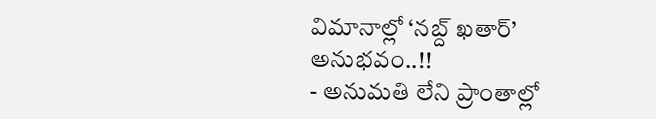విమానాల్లో ‘నబ్ద్ ఖతార్’ అనుభవం..!!
- అనుమతి లేని ప్రాంతాల్లో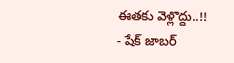ఈతకు వెళ్లొద్దు..!!
- షేక్ జాబర్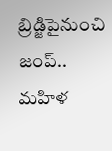బ్రిడ్జిపైనుంచి జంప్.. మహిళ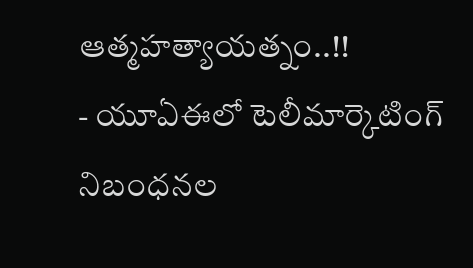ఆత్మహత్యాయత్నం..!!
- యూఏఈలో టెలీమార్కెటింగ్ నిబంధనల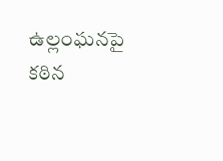ఉల్లంఘనపై కఠిన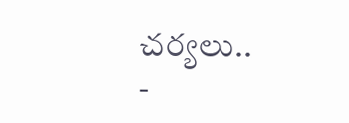చర్యలు..
-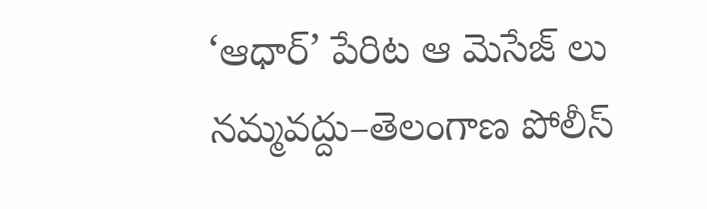‘ఆధార్’ పేరిట ఆ మెసేజ్ లు నమ్మవద్దు–తెలంగాణ పోలీస్